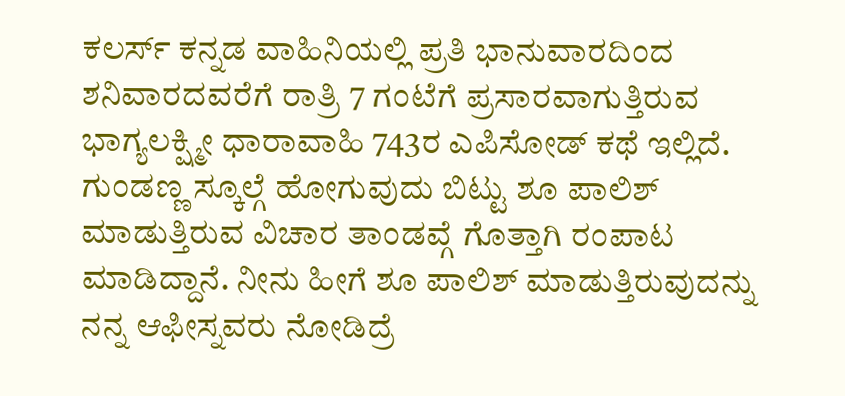ಕಲರ್ಸ್ ಕನ್ನಡ ವಾಹಿನಿಯಲ್ಲಿ ಪ್ರತಿ ಭಾನುವಾರದಿಂದ ಶನಿವಾರದವರೆಗೆ ರಾತ್ರಿ 7 ಗಂಟೆಗೆ ಪ್ರಸಾರವಾಗುತ್ತಿರುವ ಭಾಗ್ಯಲಕ್ಷ್ಮೀ ಧಾರಾವಾಹಿ 743ರ ಎಪಿಸೋಡ್ ಕಥೆ ಇಲ್ಲಿದೆ. ಗುಂಡಣ್ಣ ಸ್ಕೂಲ್ಗೆ ಹೋಗುವುದು ಬಿಟ್ಟು ಶೂ ಪಾಲಿಶ್ ಮಾಡುತ್ತಿರುವ ವಿಚಾರ ತಾಂಡವ್ಗೆ ಗೊತ್ತಾಗಿ ರಂಪಾಟ ಮಾಡಿದ್ದಾನೆ. ನೀನು ಹೀಗೆ ಶೂ ಪಾಲಿಶ್ ಮಾಡುತ್ತಿರುವುದನ್ನು ನನ್ನ ಆಫೀಸ್ನವರು ನೋಡಿದ್ರೆ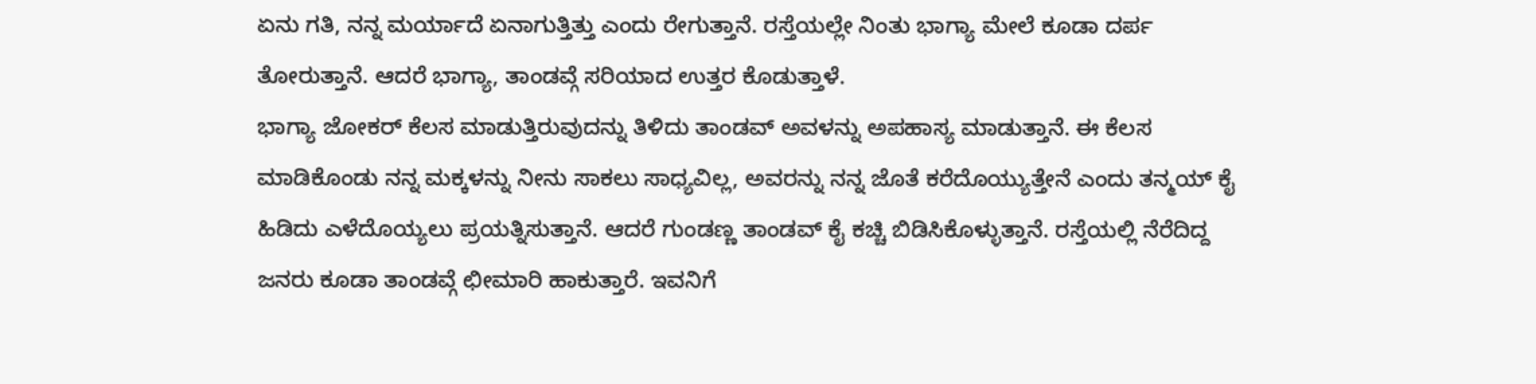ಏನು ಗತಿ, ನನ್ನ ಮರ್ಯಾದೆ ಏನಾಗುತ್ತಿತ್ತು ಎಂದು ರೇಗುತ್ತಾನೆ. ರಸ್ತೆಯಲ್ಲೇ ನಿಂತು ಭಾಗ್ಯಾ ಮೇಲೆ ಕೂಡಾ ದರ್ಪ ತೋರುತ್ತಾನೆ. ಆದರೆ ಭಾಗ್ಯಾ, ತಾಂಡವ್ಗೆ ಸರಿಯಾದ ಉತ್ತರ ಕೊಡುತ್ತಾಳೆ.
ಭಾಗ್ಯಾ ಜೋಕರ್ ಕೆಲಸ ಮಾಡುತ್ತಿರುವುದನ್ನು ತಿಳಿದು ತಾಂಡವ್ ಅವಳನ್ನು ಅಪಹಾಸ್ಯ ಮಾಡುತ್ತಾನೆ. ಈ ಕೆಲಸ ಮಾಡಿಕೊಂಡು ನನ್ನ ಮಕ್ಕಳನ್ನು ನೀನು ಸಾಕಲು ಸಾಧ್ಯವಿಲ್ಲ, ಅವರನ್ನು ನನ್ನ ಜೊತೆ ಕರೆದೊಯ್ಯುತ್ತೇನೆ ಎಂದು ತನ್ಮಯ್ ಕೈ ಹಿಡಿದು ಎಳೆದೊಯ್ಯಲು ಪ್ರಯತ್ನಿಸುತ್ತಾನೆ. ಆದರೆ ಗುಂಡಣ್ಣ ತಾಂಡವ್ ಕೈ ಕಚ್ಚಿ ಬಿಡಿಸಿಕೊಳ್ಳುತ್ತಾನೆ. ರಸ್ತೆಯಲ್ಲಿ ನೆರೆದಿದ್ದ ಜನರು ಕೂಡಾ ತಾಂಡವ್ಗೆ ಛೀಮಾರಿ ಹಾಕುತ್ತಾರೆ. ಇವನಿಗೆ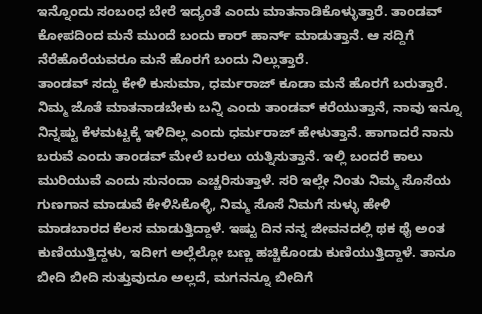ಇನ್ನೊಂದು ಸಂಬಂಧ ಬೇರೆ ಇದ್ಯಂತೆ ಎಂದು ಮಾತನಾಡಿಕೊಳ್ಳುತ್ತಾರೆ. ತಾಂಡವ್ ಕೋಪದಿಂದ ಮನೆ ಮುಂದೆ ಬಂದು ಕಾರ್ ಹಾರ್ನ್ ಮಾಡುತ್ತಾನೆ. ಆ ಸದ್ದಿಗೆ ನೆರೆಹೊರೆಯವರೂ ಮನೆ ಹೊರಗೆ ಬಂದು ನಿಲ್ಲುತ್ತಾರೆ.
ತಾಂಡವ್ ಸದ್ದು ಕೇಳಿ ಕುಸುಮಾ, ಧರ್ಮರಾಜ್ ಕೂಡಾ ಮನೆ ಹೊರಗೆ ಬರುತ್ತಾರೆ. ನಿಮ್ಮ ಜೊತೆ ಮಾತನಾಡಬೇಕು ಬನ್ನಿ ಎಂದು ತಾಂಡವ್ ಕರೆಯುತ್ತಾನೆ, ನಾವು ಇನ್ನೂ ನಿನ್ನಷ್ಟು ಕೆಳಮಟ್ಟಕ್ಕೆ ಇಳಿದಿಲ್ಲ ಎಂದು ಧರ್ಮರಾಜ್ ಹೇಳುತ್ತಾನೆ. ಹಾಗಾದರೆ ನಾನು ಬರುವೆ ಎಂದು ತಾಂಡವ್ ಮೇಲೆ ಬರಲು ಯತ್ನಿಸುತ್ತಾನೆ. ಇಲ್ಲಿ ಬಂದರೆ ಕಾಲು ಮುರಿಯುವೆ ಎಂದು ಸುನಂದಾ ಎಚ್ಚರಿಸುತ್ತಾಳೆ. ಸರಿ ಇಲ್ಲೇ ನಿಂತು ನಿಮ್ಮ ಸೊಸೆಯ ಗುಣಗಾನ ಮಾಡುವೆ ಕೇಳಿಸಿಕೊಳ್ಳಿ, ನಿಮ್ಮ ಸೊಸೆ ನಿಮಗೆ ಸುಳ್ಳು ಹೇಳಿ ಮಾಡಬಾರದ ಕೆಲಸ ಮಾಡುತ್ತಿದ್ದಾಳೆ. ಇಷ್ಟು ದಿನ ನನ್ನ ಜೀವನದಲ್ಲಿ ಥಕ ಥೈ ಅಂತ ಕುಣಿಯುತ್ತಿದ್ದಳು, ಇದೀಗ ಅಲ್ಲೆಲ್ಲೋ ಬಣ್ಣ ಹಚ್ಚಿಕೊಂಡು ಕುಣಿಯುತ್ತಿದ್ದಾಳೆ. ತಾನೂ ಬೀದಿ ಬೀದಿ ಸುತ್ತುವುದೂ ಅಲ್ಲದೆ, ಮಗನನ್ನೂ ಬೀದಿಗೆ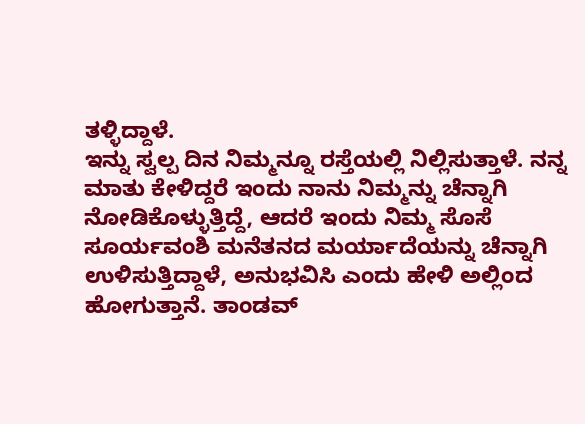ತಳ್ಳಿದ್ದಾಳೆ.
ಇನ್ನು ಸ್ವಲ್ಪ ದಿನ ನಿಮ್ಮನ್ನೂ ರಸ್ತೆಯಲ್ಲಿ ನಿಲ್ಲಿಸುತ್ತಾಳೆ. ನನ್ನ ಮಾತು ಕೇಳಿದ್ದರೆ ಇಂದು ನಾನು ನಿಮ್ಮನ್ನು ಚೆನ್ನಾಗಿ ನೋಡಿಕೊಳ್ಳುತ್ತಿದ್ದೆ, ಆದರೆ ಇಂದು ನಿಮ್ಮ ಸೊಸೆ ಸೂರ್ಯವಂಶಿ ಮನೆತನದ ಮರ್ಯಾದೆಯನ್ನು ಚೆನ್ನಾಗಿ ಉಳಿಸುತ್ತಿದ್ದಾಳೆ, ಅನುಭವಿಸಿ ಎಂದು ಹೇಳಿ ಅಲ್ಲಿಂದ ಹೋಗುತ್ತಾನೆ. ತಾಂಡವ್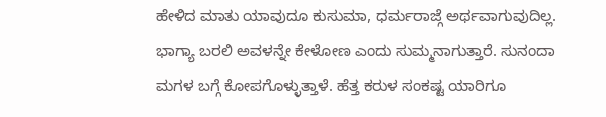ಹೇಳಿದ ಮಾತು ಯಾವುದೂ ಕುಸುಮಾ, ಧರ್ಮರಾಜ್ಗೆ ಅರ್ಥವಾಗುವುದಿಲ್ಲ. ಭಾಗ್ಯಾ ಬರಲಿ ಅವಳನ್ನೇ ಕೇಳೋಣ ಎಂದು ಸುಮ್ಮನಾಗುತ್ತಾರೆ. ಸುನಂದಾ ಮಗಳ ಬಗ್ಗೆ ಕೋಪಗೊಳ್ಳುತ್ತಾಳೆ. ಹೆತ್ತ ಕರುಳ ಸಂಕಷ್ಟ ಯಾರಿಗೂ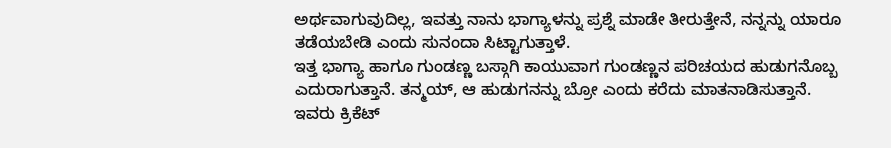ಅರ್ಥವಾಗುವುದಿಲ್ಲ, ಇವತ್ತು ನಾನು ಭಾಗ್ಯಾಳನ್ನು ಪ್ರಶ್ನೆ ಮಾಡೇ ತೀರುತ್ತೇನೆ, ನನ್ನನ್ನು ಯಾರೂ ತಡೆಯಬೇಡಿ ಎಂದು ಸುನಂದಾ ಸಿಟ್ಟಾಗುತ್ತಾಳೆ.
ಇತ್ತ ಭಾಗ್ಯಾ ಹಾಗೂ ಗುಂಡಣ್ಣ ಬಸ್ಗಾಗಿ ಕಾಯುವಾಗ ಗುಂಡಣ್ಣನ ಪರಿಚಯದ ಹುಡುಗನೊಬ್ಬ ಎದುರಾಗುತ್ತಾನೆ. ತನ್ಮಯ್, ಆ ಹುಡುಗನನ್ನು ಬ್ರೋ ಎಂದು ಕರೆದು ಮಾತನಾಡಿಸುತ್ತಾನೆ. ಇವರು ಕ್ರಿಕೆಟ್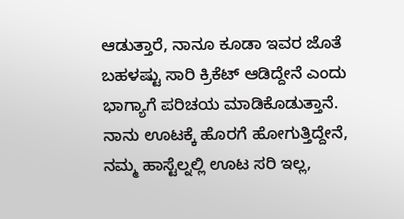ಆಡುತ್ತಾರೆ, ನಾನೂ ಕೂಡಾ ಇವರ ಜೊತೆ ಬಹಳಷ್ಟು ಸಾರಿ ಕ್ರಿಕೆಟ್ ಆಡಿದ್ದೇನೆ ಎಂದು ಭಾಗ್ಯಾಗೆ ಪರಿಚಯ ಮಾಡಿಕೊಡುತ್ತಾನೆ. ನಾನು ಊಟಕ್ಕೆ ಹೊರಗೆ ಹೋಗುತ್ತಿದ್ದೇನೆ, ನಮ್ಮ ಹಾಸ್ಟೆಲ್ನಲ್ಲಿ ಊಟ ಸರಿ ಇಲ್ಲ,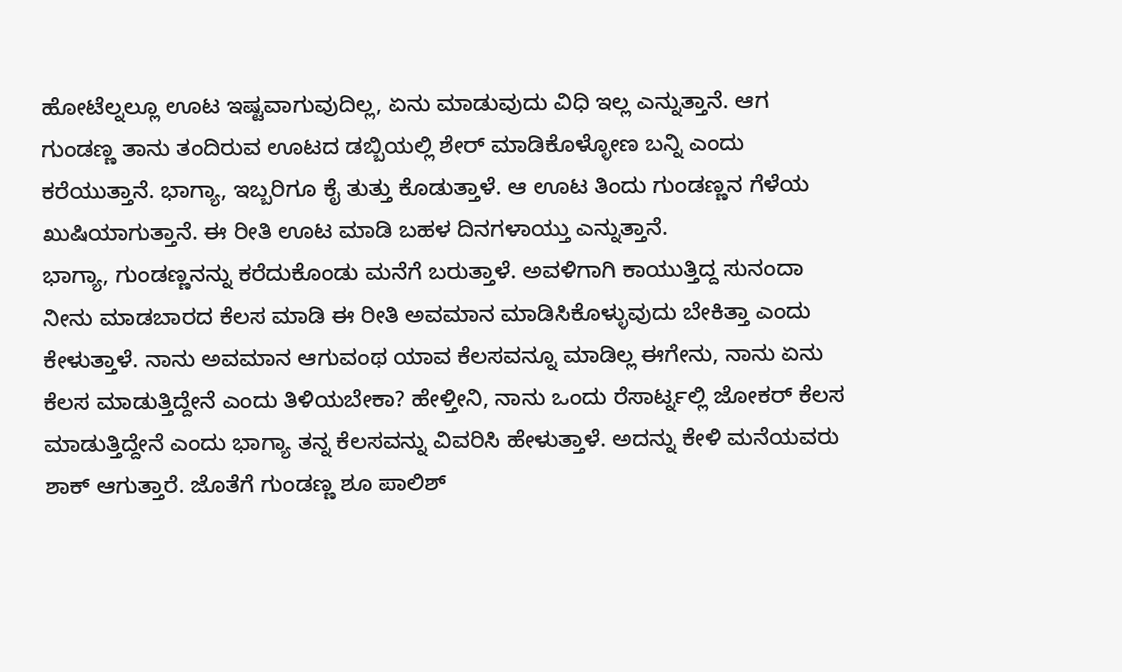ಹೋಟೆಲ್ನಲ್ಲೂ ಊಟ ಇಷ್ಟವಾಗುವುದಿಲ್ಲ, ಏನು ಮಾಡುವುದು ವಿಧಿ ಇಲ್ಲ ಎನ್ನುತ್ತಾನೆ. ಆಗ ಗುಂಡಣ್ಣ ತಾನು ತಂದಿರುವ ಊಟದ ಡಬ್ಬಿಯಲ್ಲಿ ಶೇರ್ ಮಾಡಿಕೊಳ್ಳೋಣ ಬನ್ನಿ ಎಂದು ಕರೆಯುತ್ತಾನೆ. ಭಾಗ್ಯಾ, ಇಬ್ಬರಿಗೂ ಕೈ ತುತ್ತು ಕೊಡುತ್ತಾಳೆ. ಆ ಊಟ ತಿಂದು ಗುಂಡಣ್ಣನ ಗೆಳೆಯ ಖುಷಿಯಾಗುತ್ತಾನೆ. ಈ ರೀತಿ ಊಟ ಮಾಡಿ ಬಹಳ ದಿನಗಳಾಯ್ತು ಎನ್ನುತ್ತಾನೆ.
ಭಾಗ್ಯಾ, ಗುಂಡಣ್ಣನನ್ನು ಕರೆದುಕೊಂಡು ಮನೆಗೆ ಬರುತ್ತಾಳೆ. ಅವಳಿಗಾಗಿ ಕಾಯುತ್ತಿದ್ದ ಸುನಂದಾ ನೀನು ಮಾಡಬಾರದ ಕೆಲಸ ಮಾಡಿ ಈ ರೀತಿ ಅವಮಾನ ಮಾಡಿಸಿಕೊಳ್ಳುವುದು ಬೇಕಿತ್ತಾ ಎಂದು ಕೇಳುತ್ತಾಳೆ. ನಾನು ಅವಮಾನ ಆಗುವಂಥ ಯಾವ ಕೆಲಸವನ್ನೂ ಮಾಡಿಲ್ಲ ಈಗೇನು, ನಾನು ಏನು ಕೆಲಸ ಮಾಡುತ್ತಿದ್ದೇನೆ ಎಂದು ತಿಳಿಯಬೇಕಾ? ಹೇಳ್ತೀನಿ, ನಾನು ಒಂದು ರೆಸಾರ್ಟ್ನಲ್ಲಿ ಜೋಕರ್ ಕೆಲಸ ಮಾಡುತ್ತಿದ್ದೇನೆ ಎಂದು ಭಾಗ್ಯಾ ತನ್ನ ಕೆಲಸವನ್ನು ವಿವರಿಸಿ ಹೇಳುತ್ತಾಳೆ. ಅದನ್ನು ಕೇಳಿ ಮನೆಯವರು ಶಾಕ್ ಆಗುತ್ತಾರೆ. ಜೊತೆಗೆ ಗುಂಡಣ್ಣ ಶೂ ಪಾಲಿಶ್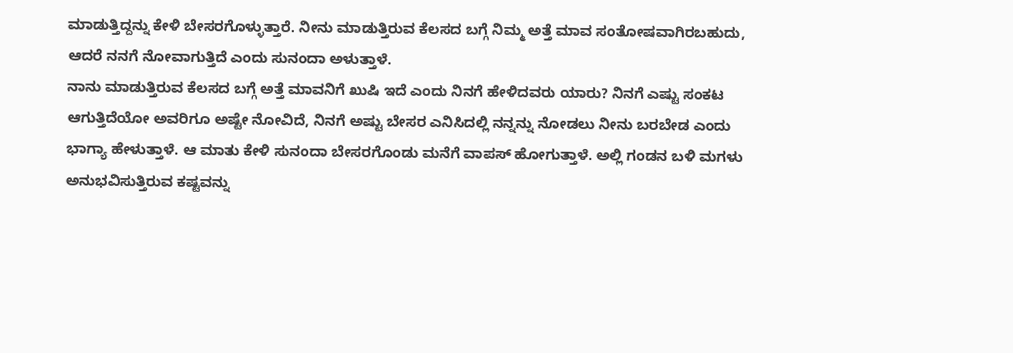ಮಾಡುತ್ತಿದ್ದನ್ನು ಕೇಳಿ ಬೇಸರಗೊಳ್ಳುತ್ತಾರೆ. ನೀನು ಮಾಡುತ್ತಿರುವ ಕೆಲಸದ ಬಗ್ಗೆ ನಿಮ್ಮ ಅತ್ತೆ ಮಾವ ಸಂತೋಷವಾಗಿರಬಹುದು, ಆದರೆ ನನಗೆ ನೋವಾಗುತ್ತಿದೆ ಎಂದು ಸುನಂದಾ ಅಳುತ್ತಾಳೆ.
ನಾನು ಮಾಡುತ್ತಿರುವ ಕೆಲಸದ ಬಗ್ಗೆ ಅತ್ತೆ ಮಾವನಿಗೆ ಖುಷಿ ಇದೆ ಎಂದು ನಿನಗೆ ಹೇಳಿದವರು ಯಾರು? ನಿನಗೆ ಎಷ್ಟು ಸಂಕಟ ಆಗುತ್ತಿದೆಯೋ ಅವರಿಗೂ ಅಷ್ಟೇ ನೋವಿದೆ, ನಿನಗೆ ಅಷ್ಟು ಬೇಸರ ಎನಿಸಿದಲ್ಲಿ ನನ್ನನ್ನು ನೋಡಲು ನೀನು ಬರಬೇಡ ಎಂದು ಭಾಗ್ಯಾ ಹೇಳುತ್ತಾಳೆ. ಆ ಮಾತು ಕೇಳಿ ಸುನಂದಾ ಬೇಸರಗೊಂಡು ಮನೆಗೆ ವಾಪಸ್ ಹೋಗುತ್ತಾಳೆ. ಅಲ್ಲಿ ಗಂಡನ ಬಳಿ ಮಗಳು ಅನುಭವಿಸುತ್ತಿರುವ ಕಷ್ಟವನ್ನು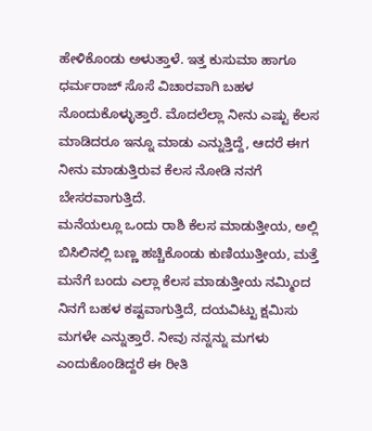ಹೇಳಿಕೊಂಡು ಅಳುತ್ತಾಳೆ. ಇತ್ತ ಕುಸುಮಾ ಹಾಗೂ ಧರ್ಮರಾಜ್ ಸೊಸೆ ವಿಚಾರವಾಗಿ ಬಹಳ ನೊಂದುಕೊಳ್ಳುತ್ತಾರೆ. ಮೊದಲೆಲ್ಲಾ ನೀನು ಎಷ್ಟು ಕೆಲಸ ಮಾಡಿದರೂ ಇನ್ನೂ ಮಾಡು ಎನ್ನುತ್ತಿದ್ದೆ, ಆದರೆ ಈಗ ನೀನು ಮಾಡುತ್ತಿರುವ ಕೆಲಸ ನೋಡಿ ನನಗೆ ಬೇಸರವಾಗುತ್ತಿದೆ.
ಮನೆಯಲ್ಲೂ ಒಂದು ರಾಶಿ ಕೆಲಸ ಮಾಡುತ್ತೀಯ, ಅಲ್ಲಿ ಬಿಸಿಲಿನಲ್ಲಿ ಬಣ್ಣ ಹಚ್ಚಿಕೊಂಡು ಕುಣಿಯುತ್ತೀಯ, ಮತ್ತೆ ಮನೆಗೆ ಬಂದು ಎಲ್ಲಾ ಕೆಲಸ ಮಾಡುತ್ತೀಯ ನಮ್ಮಿಂದ ನಿನಗೆ ಬಹಳ ಕಷ್ಟವಾಗುತ್ತಿದೆ, ದಯವಿಟ್ಟು ಕ್ಷಮಿಸು ಮಗಳೇ ಎನ್ನುತ್ತಾರೆ. ನೀವು ನನ್ನನ್ನು ಮಗಳು ಎಂದುಕೊಂಡಿದ್ದರೆ ಈ ರೀತಿ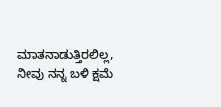ಮಾತನಾಡುತ್ತಿರಲಿಲ್ಲ, ನೀವು ನನ್ನ ಬಳಿ ಕ್ಷಮೆ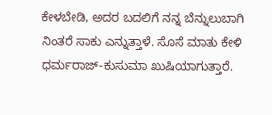ಕೇಳಬೇಡಿ, ಅದರ ಬದಲಿಗೆ ನನ್ನ ಬೆನ್ನುಲುಬಾಗಿ ನಿಂತರೆ ಸಾಕು ಎನ್ನುತ್ತಾಳೆ. ಸೊಸೆ ಮಾತು ಕೇಳಿ ಧರ್ಮರಾಜ್-ಕುಸುಮಾ ಖುಷಿಯಾಗುತ್ತಾರೆ.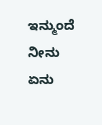ಇನ್ಮುಂದೆ ನೀನು ಏನು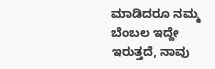ಮಾಡಿದರೂ ನಮ್ಮ ಬೆಂಬಲ ಇದ್ದೇ ಇರುತ್ತದೆ, ನಾವು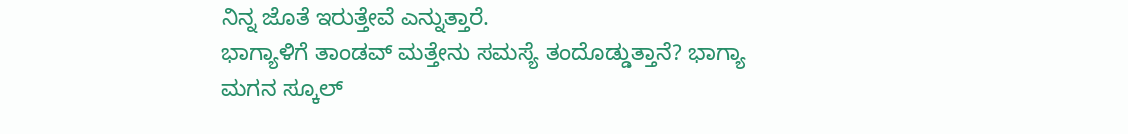ನಿನ್ನ ಜೊತೆ ಇರುತ್ತೇವೆ ಎನ್ನುತ್ತಾರೆ.
ಭಾಗ್ಯಾಳಿಗೆ ತಾಂಡವ್ ಮತ್ತೇನು ಸಮಸ್ಯೆ ತಂದೊಡ್ಡುತ್ತಾನೆ? ಭಾಗ್ಯಾ ಮಗನ ಸ್ಕೂಲ್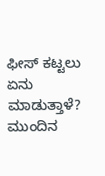ಫೀಸ್ ಕಟ್ಟಲು ಏನು ಮಾಡುತ್ತಾಳೆ? ಮುಂದಿನ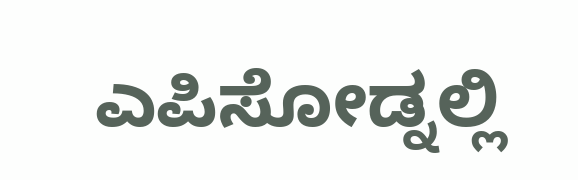ಎಪಿಸೋಡ್ನಲ್ಲಿ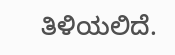ತಿಳಿಯಲಿದೆ.